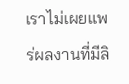เราไม่เผยแพร่ผลงานที่มีลิ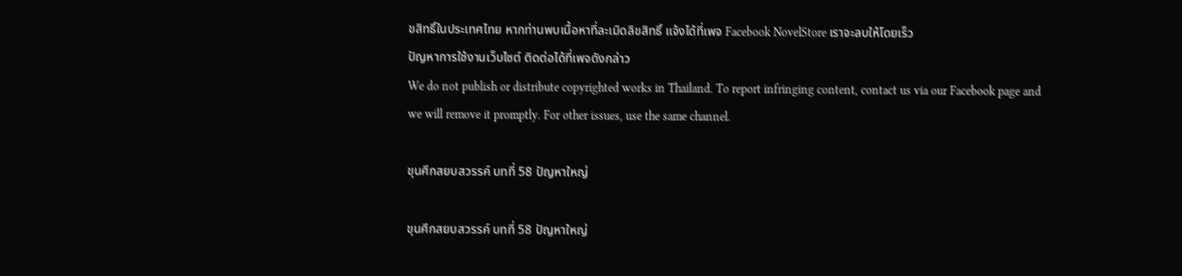ขสิทธิ์ในประเทศไทย หากท่านพบเนื้อหาที่ละเมิดลิขสิทธิ์ แจ้งได้ที่เพจ Facebook NovelStore เราจะลบให้โดยเร็ว
ปัญหาการใช้งานเว็บไซต์ ติดต่อได้ที่เพจดังกล่าว
We do not publish or distribute copyrighted works in Thailand. To report infringing content, contact us via our Facebook page and we will remove it promptly. For other issues, use the same channel.

ขุนศึกสยบสวรรค์ บทที่ 58 ปัญหาใหญ่

ขุนศึกสยบสวรรค์ บทที่ 58 ปัญหาใหญ่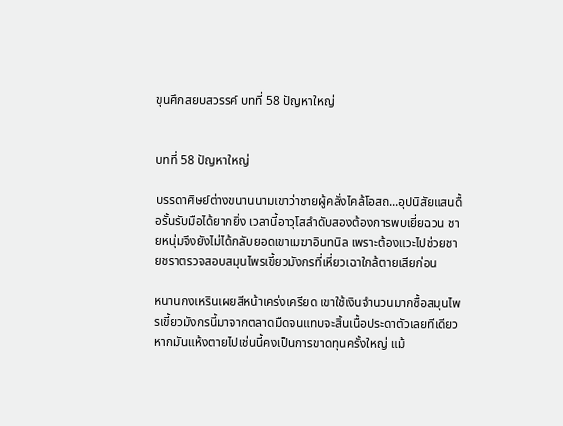ขุนศึกสยบสวรรค์ บทที่ 58 ปัญหาใหญ่


บทที่ 58 ปัญหาใหญ่

บรรดาศิษย์ต่างขนานนามเขาว่าชายผู้คลั่งไคล้โอสถ...อุปนิสัยแสนดื้อรั้นรับมือได้ยากยิ่ง เวลานี้อาวุโสลำดับสองต้องการพบเยี่ยฉวน ชายหนุ่มจึงยังไม่ได้กลับยอดเขาเมฆาอินทนิล เพราะต้องแวะไปช่วยชายชราตรวจสอบสมุนไพรเขี้ยวมังกรที่เหี่ยวเฉาใกล้ตายเสียก่อน

หนานกงเหรินเผยสีหน้าเคร่งเครียด เขาใช้เงินจำนวนมากซื้อสมุนไพรเขี้ยวมังกรนี้มาจากตลาดมืดจนแทบจะสิ้นเนื้อประดาตัวเลยทีเดียว หากมันแห้งตายไปเช่นนี้คงเป็นการขาดทุนครั้งใหญ่ แม้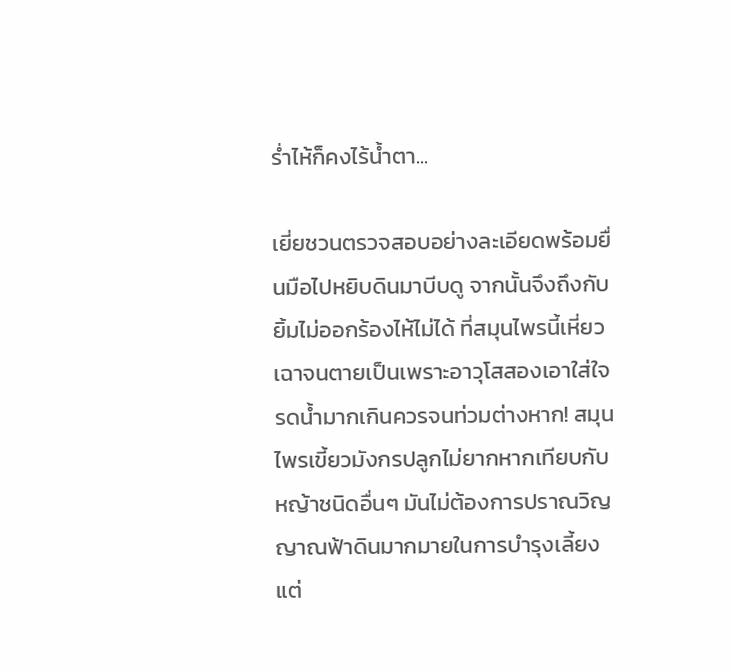ร่ำไห้ก็คงไร้น้ำตา...

เยี่ยชวนตรวจสอบอย่างละเอียดพร้อมยื่นมือไปหยิบดินมาบีบดู จากนั้นจึงถึงกับยิ้มไม่ออกร้องไห้ไม่ได้ ที่สมุนไพรนี้เหี่ยวเฉาจนตายเป็นเพราะอาวุโสสองเอาใส่ใจรดน้ำมากเกินควรจนท่วมต่างหาก! สมุนไพรเขี้ยวมังกรปลูกไม่ยากหากเทียบกับหญ้าชนิดอื่นๆ มันไม่ต้องการปราณวิญญาณฟ้าดินมากมายในการบำรุงเลี้ยง แต่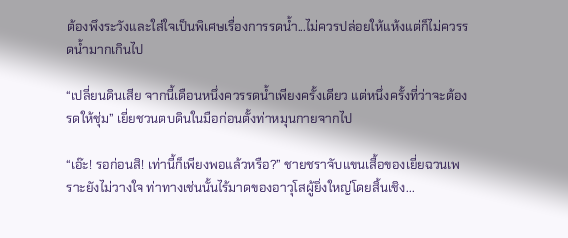ต้องพึงระวังและใส่ใจเป็นพิเศษเรื่องการรดน้ำ...ไม่ควรปล่อยให้แห้งแต่ก็ไม่ควรรดน้ำมากเกินไป

“เปลี่ยนดินเสีย จากนี้เดือนหนึ่งควรรดน้ำเพียงครั้งเดียว แต่หนึ่งครั้งที่ว่าจะต้องรดให้ชุ่ม” เยี่ยชวนตบดินในมือก่อนตั้งท่าหมุนกายจากไป

“เอ๊ะ! รอก่อนสิ! เท่านี้ก็เพียงพอแล้วหรือ?” ชายชราจับแขนเสื้อของเยี่ยฉวนเพราะยังไม่วางใจ ท่าทางเช่นนั้นไร้มาดของอาวุโสผู้ยิ่งใหญ่โดยสิ้นเชิง...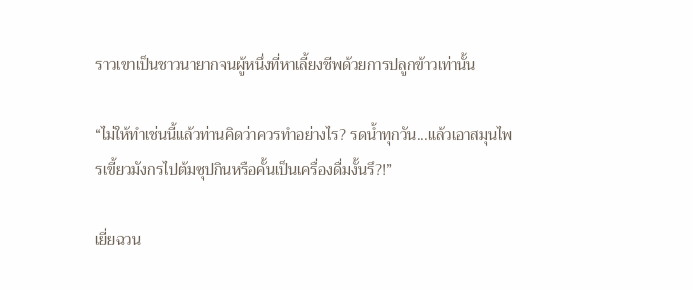ราวเขาเป็นชาวนายากจนผู้หนึ่งที่หาเลี้ยงชีพด้วยการปลูกข้าวเท่านั้น

“ไม่ให้ทำเช่นนี้แล้วท่านคิดว่าควรทำอย่างไร? รดน้ำทุกวัน...แล้วเอาสมุนไพรเขี้ยวมังกรไปต้มซุปกินหรือคั้นเป็นเครื่องดื่มงั้นรึ?!”

เยี่ยฉวน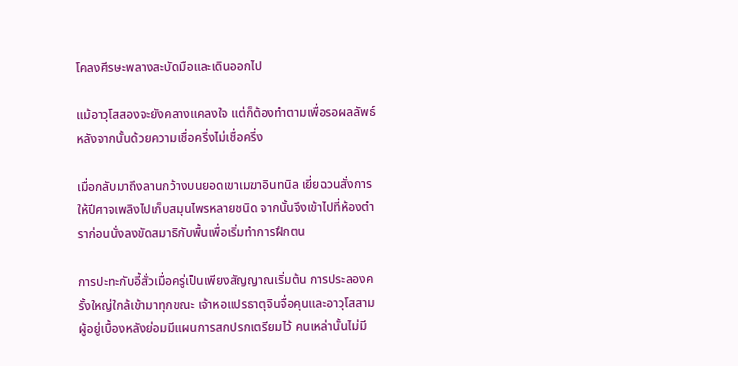โคลงศีรษะพลางสะบัดมือและเดินออกไป

แม้อาวุโสสองจะยังคลางแคลงใจ แต่ก็ต้องทำตามเพื่อรอผลลัพธ์หลังจากนั้นด้วยความเชื่อครึ่งไม่เชื่อครึ่ง

เมื่อกลับมาถึงลานกว้างบนยอดเขาเมฆาอินทนิล เยี่ยฉวนสั่งการให้ปีศาจเพลิงไปเก็บสมุนไพรหลายชนิด จากนั้นจึงเข้าไปที่ห้องตำราก่อนนั่งลงขัดสมาธิกับพื้นเพื่อเริ่มทำการฝึกตน

การปะทะกับอี้สั่วเมื่อครู่เป็นเพียงสัญญาณเริ่มต้น การประลองครั้งใหญ่ใกล้เข้ามาทุกขณะ เจ้าหอแปรธาตุจินจื่อคุนและอาวุโสสามผู้อยู่เบื้องหลังย่อมมีแผนการสกปรกเตรียมไว้ คนเหล่านั้นไม่มี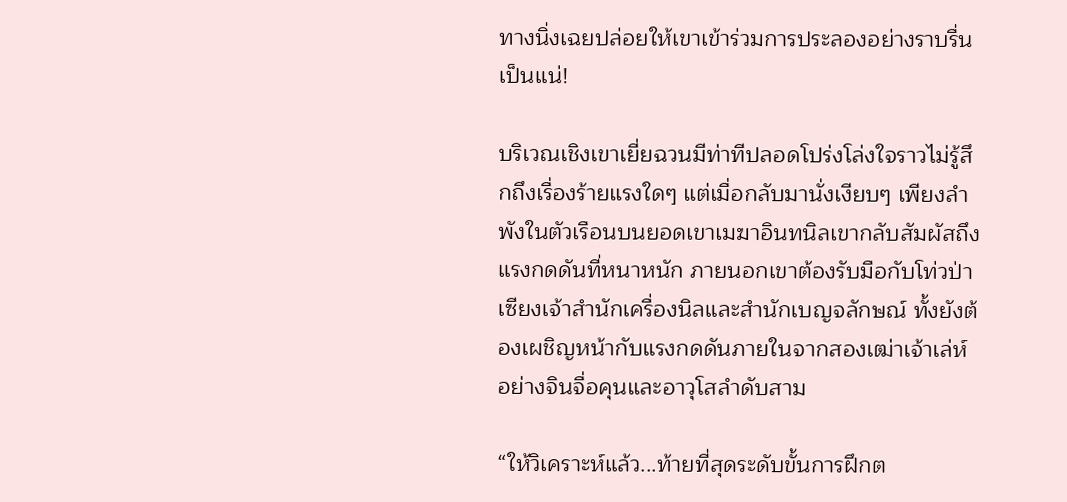ทางนิ่งเฉยปล่อยให้เขาเข้าร่วมการประลองอย่างราบรื่นเป็นแน่!

บริเวณเชิงเขาเยี่ยฉวนมีท่าทีปลอดโปร่งโล่งใจราวไม่รู้สึกถึงเรื่องร้ายแรงใดๆ แต่เมื่อกลับมานั่งเงียบๆ เพียงลำพังในตัวเรือนบนยอดเขาเมฆาอินทนิลเขากลับสัมผัสถึงแรงกดดันที่หนาหนัก ภายนอกเขาต้องรับมือกับโท่วป่าเซียงเจ้าสำนักเครื่องนิลและสำนักเบญจลักษณ์ ทั้งยังต้องเผชิญหน้ากับแรงกดดันภายในจากสองเฒ่าเจ้าเล่ห์อย่างจินจื่อคุนและอาวุโสลำดับสาม

“ให้วิเคราะห์แล้ว...ท้ายที่สุดระดับขั้นการฝึกต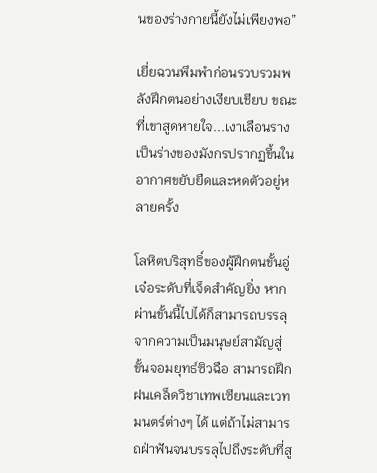นของร่างกายนี้ยังไม่เพียงพอ”

เยี่ยฉวนพึมพำก่อนรวบรวมพลังฝึกตนอย่างเงียบเชียบ ขณะที่เขาสูดหายใจ...เงาเลือนรางเป็นร่างของมังกรปรากฏขึ้นในอากาศขยับยืดและหดตัวอยู่หลายครั้ง

โลหิตบริสุทธิ์ของผู้ฝึกตนขั้นอู่เจ๋อระดับที่เจ็ดสำคัญยิ่ง หากผ่านขั้นนี้ไปได้ก็สามารถบรรลุจากความเป็นมนุษย์สามัญสู่ขั้นจอมยุทธ์ซิวฉือ สามารถฝึกฝนเคล็ดวิชาเทพเซียนและเวทมนตร์ต่างๆ ได้ แต่ถ้าไม่สามารถฝ่าฟันจนบรรลุไปถึงระดับที่สู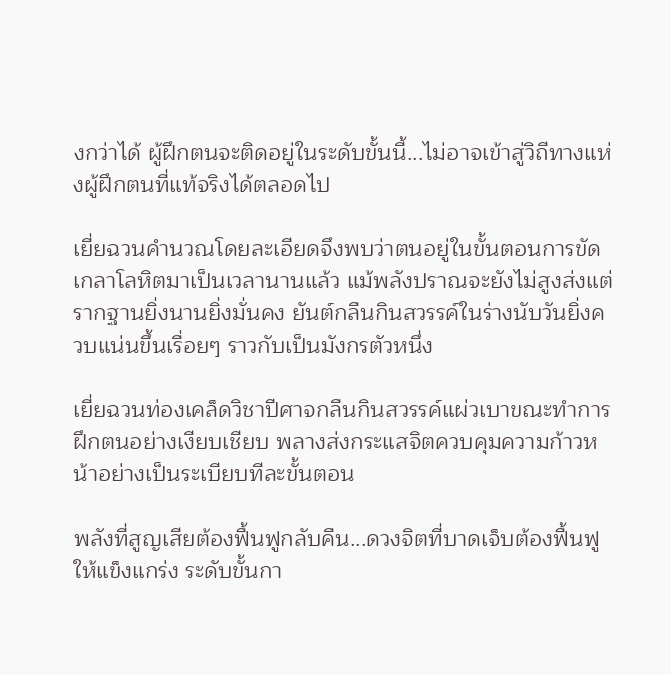งกว่าได้ ผู้ฝึกตนจะติดอยู่ในระดับขั้นนี้...ไม่อาจเข้าสู่วิถีทางแห่งผู้ฝึกตนที่แท้จริงได้ตลอดไป

เยี่ยฉวนคำนวณโดยละเอียดจึงพบว่าตนอยู่ในขั้นตอนการขัดเกลาโลหิตมาเป็นเวลานานแล้ว แม้พลังปราณจะยังไม่สูงส่งแต่รากฐานยิ่งนานยิ่งมั่นคง ยันต์กลืนกินสวรรค์ในร่างนับวันยิ่งควบแน่นขึ้นเรื่อยๆ ราวกับเป็นมังกรตัวหนึ่ง

เยี่ยฉวนท่องเคล็ดวิชาปีศาจกลืนกินสวรรค์แผ่วเบาขณะทำการฝึกตนอย่างเงียบเชียบ พลางส่งกระแสจิตควบคุมความก้าวหน้าอย่างเป็นระเบียบทีละขั้นตอน

พลังที่สูญเสียต้องฟื้นฟูกลับคืน...ดวงจิตที่บาดเจ็บต้องฟื้นฟูให้แข็งแกร่ง ระดับขั้นกา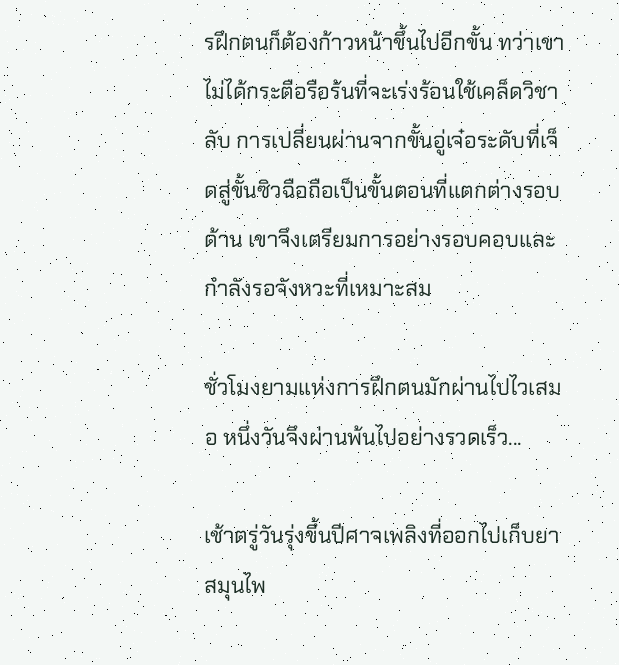รฝึกตนก็ต้องก้าวหน้าขึ้นไปอีกขั้น ทว่าเขาไม่ได้กระตือรือร้นที่จะเร่งร้อนใช้เคล็ดวิชาลับ การเปลี่ยนผ่านจากขั้นอู่เจ๋อระดับที่เจ็ดสู่ขั้นซิวฉือถือเป็นขั้นตอนที่แตกต่างรอบด้าน เขาจึงเตรียมการอย่างรอบคอบและกำลังรอจังหวะที่เหมาะสม

ชั่วโมงยามแห่งการฝึกตนมักผ่านไปไวเสมอ หนึ่งวันจึงผ่านพ้นไปอย่างรวดเร็ว...

เช้าตรู่วันรุ่งขึ้นปีศาจเพลิงที่ออกไปเก็บยาสมุนไพ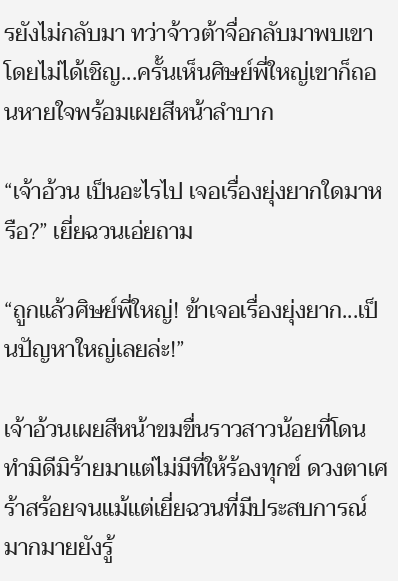รยังไม่กลับมา ทว่าจ้าวต้าจื่อกลับมาพบเขาโดยไม่ได้เชิญ...ครั้นเห็นศิษย์พี่ใหญ่เขาก็ถอนหายใจพร้อมเผยสีหน้าลำบาก

“เจ้าอ้วน เป็นอะไรไป เจอเรื่องยุ่งยากใดมาหรือ?” เยี่ยฉวนเอ่ยถาม

“ถูกแล้วศิษย์พี่ใหญ่! ข้าเจอเรื่องยุ่งยาก...เป็นปัญหาใหญ่เลยล่ะ!”

เจ้าอ้วนเผยสีหน้าขมขื่นราวสาวน้อยที่โดนทำมิดีมิร้ายมาแต่ไม่มีที่ให้ร้องทุกข์ ดวงตาเศร้าสร้อยจนแม้แต่เยี่ยฉวนที่มีประสบการณ์มากมายยังรู้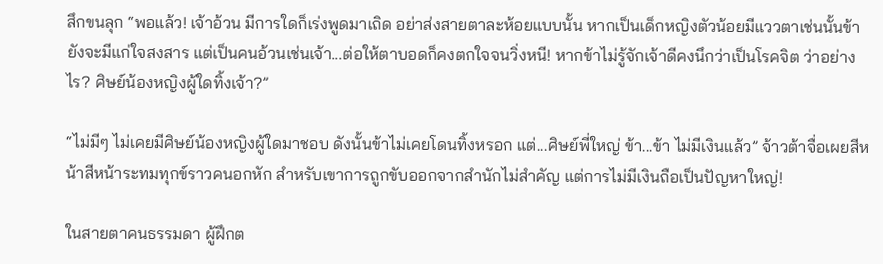สึกขนลุก “พอแล้ว! เจ้าอ้วน มีการใดก็เร่งพูดมาเถิด อย่าส่งสายตาละห้อยแบบนั้น หากเป็นเด็กหญิงตัวน้อยมีแววตาเช่นนั้นข้ายังจะมีแก่ใจสงสาร แต่เป็นคนอ้วนเช่นเจ้า...ต่อให้ตาบอดก็คงตกใจจนวิ่งหนี! หากข้าไม่รู้จักเจ้าดีคงนึกว่าเป็นโรคจิต ว่าอย่างไร? ศิษย์น้องหญิงผู้ใดทิ้งเจ้า?”

“ไม่มีๆ ไม่เคยมีศิษย์น้องหญิงผู้ใดมาชอบ ดังนั้นข้าไม่เคยโดนทิ้งหรอก แต่...ศิษย์พี่ใหญ่ ข้า...ข้า ไม่มีเงินแล้ว” จ้าวต้าจื่อเผยสีหน้าสีหน้าระทมทุกข์ราวคนอกหัก สำหรับเขาการถูกขับออกจากสำนักไม่สำคัญ แต่การไม่มีเงินถือเป็นปัญหาใหญ่!

ในสายตาคนธรรมดา ผู้ฝึกต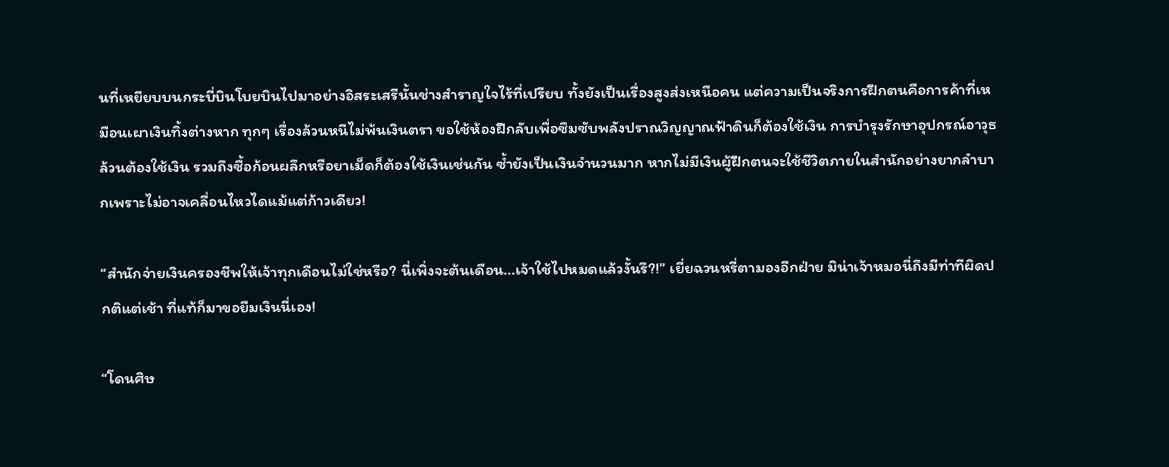นที่เหยียบบนกระบี่บินโบยบินไปมาอย่างอิสระเสรีนั้นช่างสำราญใจไร้ที่เปรียบ ทั้งยังเป็นเรื่องสูงส่งเหนือคน แต่ความเป็นจริงการฝึกตนคือการค้าที่เหมือนเผาเงินทิ้งต่างหาก ทุกๆ เรื่องล้วนหนีไม่พ้นเงินตรา ขอใช้ห้องฝึกลับเพื่อซึมซับพลังปราณวิญญาณฟ้าดินก็ต้องใช้เงิน การบำรุงรักษาอุปกรณ์อาวุธล้วนต้องใช้เงิน รวมถึงซื้อก้อนผลึกหรือยาเม็ดก็ต้องใช้เงินเช่นกัน ซ้ำยังเป็นเงินจำนวนมาก หากไม่มีเงินผู้ฝึกตนจะใช้ชีวิตภายในสำนักอย่างยากลำบากเพราะไม่อาจเคลื่อนไหวไดแม้แต่ก้าวเดียว!

“สำนักจ่ายเงินครองชีพให้เจ้าทุกเดือนไม่ใช่หรือ? นี่เพิ่งจะต้นเดือน...เจ้าใช้ไปหมดแล้วงั้นรึ?!” เยี่ยฉวนหรี่ตามองอีกฝ่าย มิน่าเจ้าหมอนี่ถึงมีท่าทีผิดปกติแต่เช้า ที่แท้ก็มาขอยืมเงินนี่เอง!

“โดนศิษ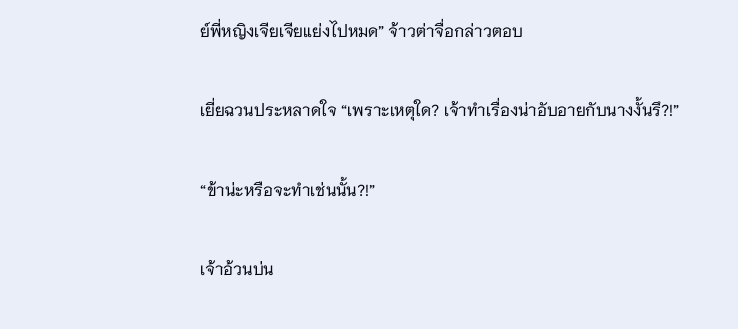ย์พี่หญิงเจียเจียแย่งไปหมด” จ้าวต่าจื่อกล่าวตอบ

เยี่ยฉวนประหลาดใจ “เพราะเหตุใด? เจ้าทำเรื่องน่าอับอายกับนางงั้นรึ?!”

“ข้าน่ะหรือจะทำเช่นนั้น?!”

เจ้าอ้วนบ่น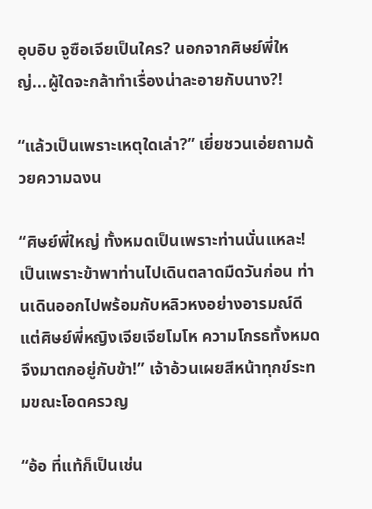อุบอิบ จูซือเจียเป็นใคร? นอกจากศิษย์พี่ใหญ่...ผู้ใดจะกล้าทำเรื่องน่าละอายกับนาง?!

“แล้วเป็นเพราะเหตุใดเล่า?” เยี่ยชวนเอ่ยถามด้วยความฉงน

“ศิษย์พี่ใหญ่ ทั้งหมดเป็นเพราะท่านนั่นแหละ! เป็นเพราะข้าพาท่านไปเดินตลาดมืดวันก่อน ท่านเดินออกไปพร้อมกับหลิวหงอย่างอารมณ์ดี แต่ศิษย์พี่หญิงเจียเจียโมโห ความโกรธทั้งหมดจึงมาตกอยู่กับข้า!” เจ้าอ้วนเผยสีหน้าทุกข์ระทมขณะโอดครวญ

“อ้อ ที่แท้ก็เป็นเช่น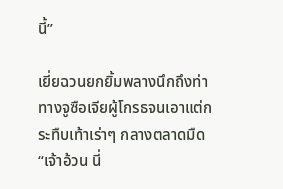นี้”

เยี่ยฉวนยกยิ้มพลางนึกถึงท่าทางจูซือเจียผู้โกรธจนเอาแต่กระทืบเท้าเร่าๆ กลางตลาดมืด “เจ้าอ้วน นี่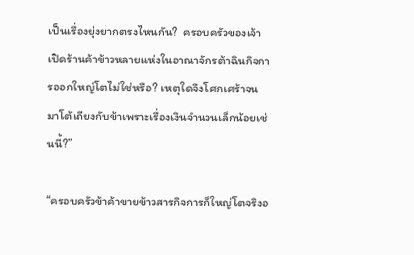เป็นเรื่องยุ่งยากตรงไหนกัน?  ครอบครัวของเจ้าเปิดร้านค้าข้าวหลายแห่งในอาณาจักรต้าฉินกิจการออกใหญ่โตไม่ใช่หรือ? เหตุใดจึงโศกเศร้าจนมาโต้เถียงกับข้าเพราะเรื่องเงินจำนวนเล็กน้อยเช่นนี้?”

“ครอบครัวข้าค้าขายข้าวสารกิจการก็ใหญ่โตจริงอ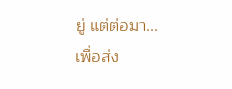ยู่ แต่ต่อมา...เพื่อส่ง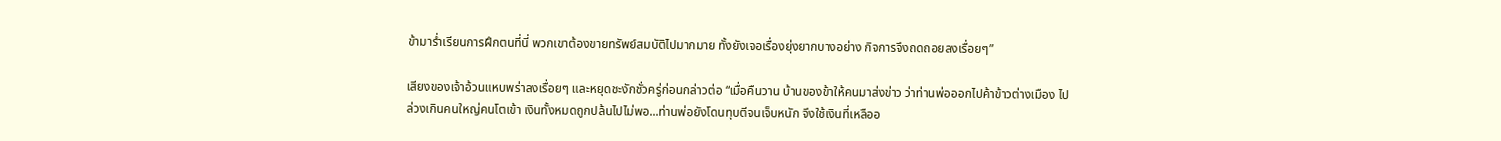ข้ามาร่ำเรียนการฝึกตนที่นี่ พวกเขาต้องขายทรัพย์สมบัติไปมากมาย ทั้งยังเจอเรื่องยุ่งยากบางอย่าง กิจการจึงถดถอยลงเรื่อยๆ”

เสียงของเจ้าอ้วนแหบพร่าลงเรื่อยๆ และหยุดชะงักชั่วครู่ก่อนกล่าวต่อ “เมื่อคืนวาน บ้านของข้าให้คนมาส่งข่าว ว่าท่านพ่อออกไปค้าข้าวต่างเมือง ไปล่วงเกินคนใหญ่คนโตเข้า เงินทั้งหมดถูกปล้นไปไม่พอ...ท่านพ่อยังโดนทุบตีจนเจ็บหนัก จึงใช้เงินที่เหลืออ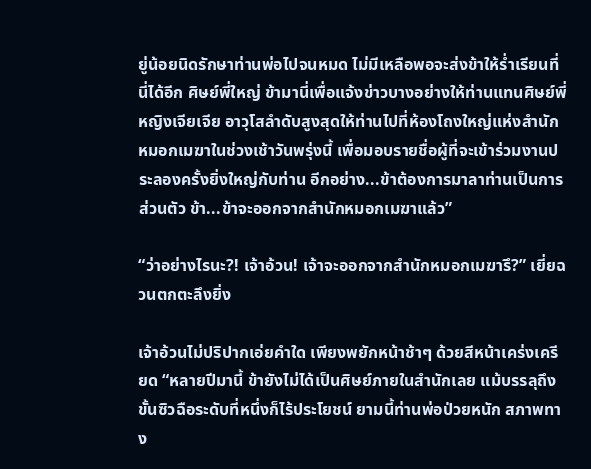ยู่น้อยนิดรักษาท่านพ่อไปจนหมด ไม่มีเหลือพอจะส่งข้าให้ร่ำเรียนที่นี่ได้อีก ศิษย์พี่ใหญ่ ข้ามานี่เพื่อแจ้งข่าวบางอย่างให้ท่านแทนศิษย์พี่หญิงเจียเจีย อาวุโสลำดับสูงสุดให้ท่านไปที่ห้องโถงใหญ่แห่งสำนักหมอกเมฆาในช่วงเช้าวันพรุ่งนี้ เพื่อมอบรายชื่อผู้ที่จะเข้าร่วมงานประลองครั้งยิ่งใหญ่กับท่าน อีกอย่าง...ข้าต้องการมาลาท่านเป็นการส่วนตัว ข้า...ข้าจะออกจากสำนักหมอกเมฆาแล้ว”

“ว่าอย่างไรนะ?! เจ้าอ้วน! เจ้าจะออกจากสำนักหมอกเมฆารึ?” เยี่ยฉวนตกตะลึงยิ่ง

เจ้าอ้วนไม่ปริปากเอ่ยคำใด เพียงพยักหน้าช้าๆ ด้วยสีหน้าเคร่งเครียด “หลายปีมานี้ ข้ายังไม่ได้เป็นศิษย์ภายในสำนักเลย แม้บรรลุถึงขั้นซิวฉือระดับที่หนึ่งก็ไร้ประโยชน์ ยามนี้ท่านพ่อป่วยหนัก สภาพทาง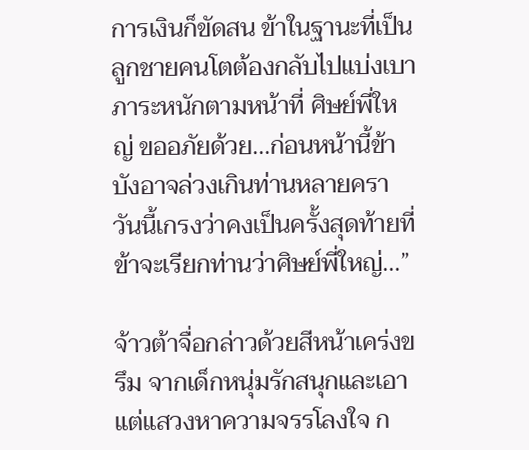การเงินก็ขัดสน ข้าในฐานะที่เป็นลูกชายคนโตต้องกลับไปแบ่งเบาภาระหนักตามหน้าที่ ศิษย์พี่ใหญ่ ขออภัยด้วย...ก่อนหน้านี้ข้าบังอาจล่วงเกินท่านหลายครา วันนี้เกรงว่าคงเป็นครั้งสุดท้ายที่ข้าจะเรียกท่านว่าศิษย์พี่ใหญ่...”

จ้าวต้าจื่อกล่าวด้วยสีหน้าเคร่งขรึม จากเด็กหนุ่มรักสนุกและเอาแต่แสวงหาความจรรโลงใจ ก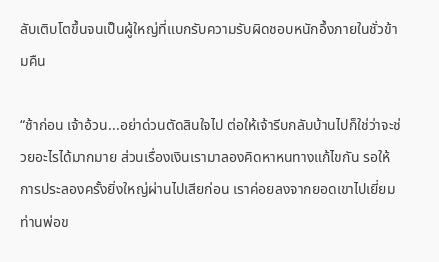ลับเติบโตขึ้นจนเป็นผู้ใหญ่ที่แบกรับความรับผิดชอบหนักอึ้งภายในชั่วข้ามคืน

“ช้าก่อน เจ้าอ้วน...อย่าด่วนตัดสินใจไป ต่อให้เจ้ารีบกลับบ้านไปก็ใช่ว่าจะช่วยอะไรได้มากมาย ส่วนเรื่องเงินเรามาลองคิดหาหนทางแก้ไขกัน รอให้การประลองครั้งยิ่งใหญ่ผ่านไปเสียก่อน เราค่อยลงจากยอดเขาไปเยี่ยมท่านพ่อข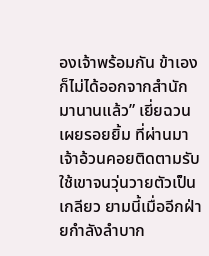องเจ้าพร้อมกัน ข้าเองก็ไม่ได้ออกจากสำนักมานานแล้ว” เยี่ยฉวนเผยรอยยิ้ม ที่ผ่านมาเจ้าอ้วนคอยติดตามรับใช้เขาจนวุ่นวายตัวเป็นเกลียว ยามนี้เมื่ออีกฝ่ายกำลังลำบาก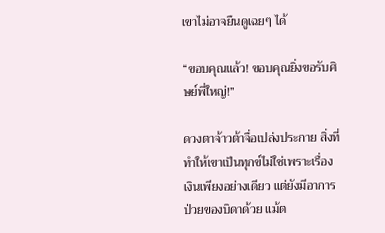เขาไม่อาจยืนดูเฉยๆ ได้

“ขอบคุณแล้ว! ขอบคุณยิ่งขอรับศิษย์พี่ใหญ่!”

ดวงตาจ้าวต้าจื่อเปล่งประกาย สิ่งที่ทำให้เขาเป็นทุกข์ไม่ใช่เพราะเรื่องเงินเพียงอย่างเดียว แต่ยังมีอาการป่วยของบิดาด้วย แม้ต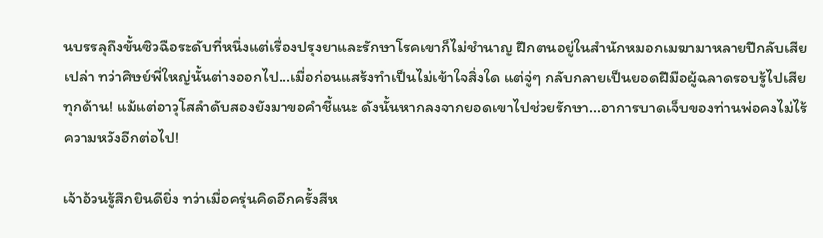นบรรลุถึงขั้นซิวฉือระดับที่หนึ่งแต่เรื่องปรุงยาและรักษาโรคเขาก็ไม่ชำนาญ ฝึกตนอยู่ในสำนักหมอกเมฆามาหลายปีกลับเสียเปล่า ทว่าศิษย์พี่ใหญ่นั้นต่างออกไป...เมื่อก่อนแสร้งทำเป็นไม่เข้าใจสิ่งใด แต่จู่ๆ กลับกลายเป็นยอดฝีมือผู้ฉลาดรอบรู้ไปเสียทุกด้าน! แม้แต่อาวุโสลำดับสองยังมาขอคำชี้แนะ ดังนั้นหากลงจากยอดเขาไปช่วยรักษา...อาการบาดเจ็บของท่านพ่อคงไม่ไร้ความหวังอีกต่อไป!

เจ้าอ้วนรู้สึกยินดียิ่ง ทว่าเมื่อครุ่นคิดอีกครั้งสีห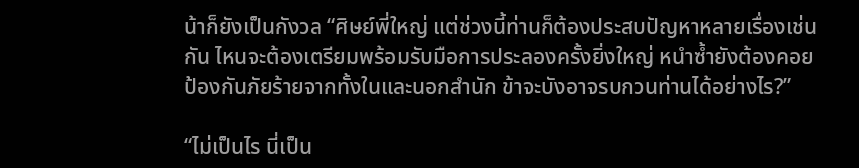น้าก็ยังเป็นกังวล “ศิษย์พี่ใหญ่ แต่ช่วงนี้ท่านก็ต้องประสบปัญหาหลายเรื่องเช่นกัน ไหนจะต้องเตรียมพร้อมรับมือการประลองครั้งยิ่งใหญ่ หนำซ้ำยังต้องคอยป้องกันภัยร้ายจากทั้งในและนอกสำนัก ข้าจะบังอาจรบกวนท่านได้อย่างไร?”

“ไม่เป็นไร นี่เป็น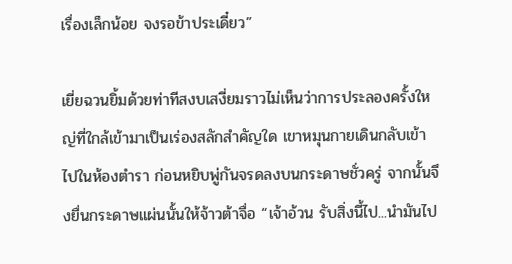เรื่องเล็กน้อย จงรอข้าประเดี๋ยว”

เยี่ยฉวนยิ้มด้วยท่าทีสงบเสงี่ยมราวไม่เห็นว่าการประลองครั้งใหญ่ที่ใกล้เข้ามาเป็นเร่องสลักสำคัญใด เขาหมุนกายเดินกลับเข้าไปในห้องตำรา ก่อนหยิบพู่กันจรดลงบนกระดาษชั่วครู่ จากนั้นจึงยื่นกระดาษแผ่นนั้นให้จ้าวต้าจื่อ “เจ้าอ้วน รับสิ่งนี้ไป...นำมันไป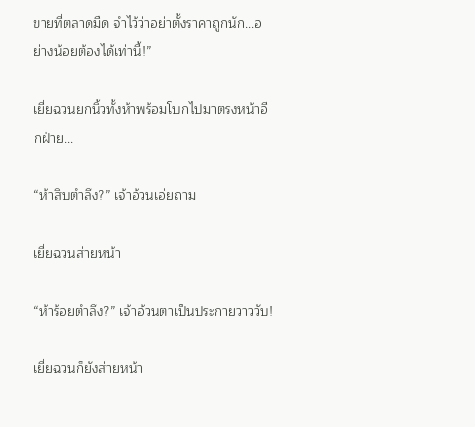ขายที่ตลาดมืด จำไว้ว่าอย่าตั้งราคาถูกนัก...อย่างน้อยต้องได้เท่านี้!”

เยี่ยฉวนยกนิ้วทั้งห้าพร้อมโบกไปมาตรงหน้าอีกฝ่าย...

“ห้าสิบตำลึง?” เจ้าอ้วนเอ่ยถาม

เยี่ยฉวนส่ายหน้า

“ห้าร้อยตำลึง?” เจ้าอ้วนตาเป็นประกายวาววับ!

เยี่ยฉวนก็ยังส่ายหน้า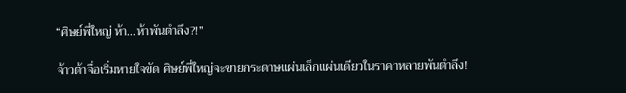“ศิษย์พี่ใหญ่ ห้า...ห้าพันตำลึง?!”

จ้าวต้าจื่อเริ่มหายใจขัด ศิษย์พี่ใหญ่จะขายกระดาษแผ่นเล็กแผ่นเดียวในราคาหลายพันตำลึง!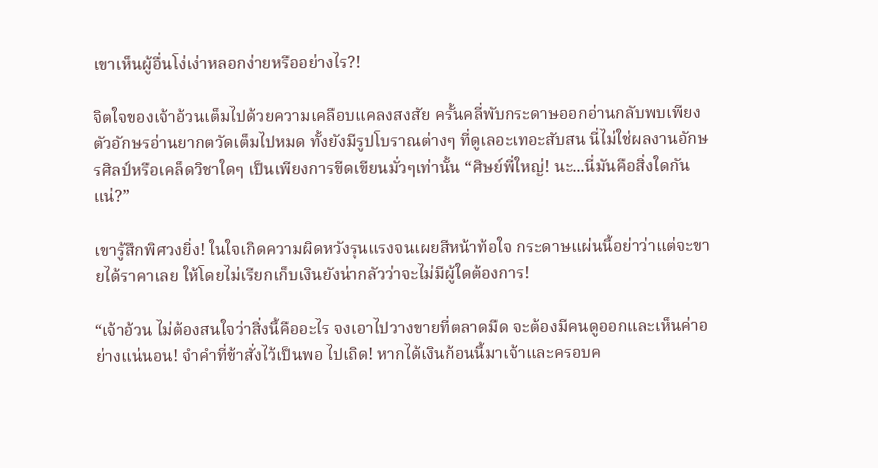เขาเห็นผู้อื่นโง่เง่าหลอกง่ายหรืออย่างไร?!

จิตใจของเจ้าอ้วนเต็มไปด้วยความเคลือบแคลงสงสัย ครั้นคลี่พับกระดาษออกอ่านกลับพบเพียงตัวอักษรอ่านยากตวัดเต็มไปหมด ทั้งยังมีรูปโบราณต่างๆ ที่ดูเลอะเทอะสับสน นี่ไม่ใช่ผลงานอักษรศิลป์หรือเคล็ดวิชาใดๆ เป็นเพียงการขีดเขียนมั่วๆเท่านั้น “ศิษย์พี่ใหญ่! นะ...นี่มันคือสิ่งใดกันแน่?”

เขารู้สึกพิศวงยิ่ง! ในใจเกิดความผิดหวังรุนแรงจนเผยสีหน้าท้อใจ กระดาษแผ่นนี้อย่าว่าแต่จะขายได้ราคาเลย ให้โดยไม่เรียกเก็บเงินยังน่ากลัวว่าจะไม่มีผู้ใดต้องการ!

“เจ้าอ้วน ไม่ต้องสนใจว่าสิ่งนี้คืออะไร จงเอาไปวางขายที่ตลาดมืด จะต้องมีคนดูออกและเห็นค่าอย่างแน่นอน! จำคำที่ข้าสั่งไว้เป็นพอ ไปเถิด! หากได้เงินก้อนนี้มาเจ้าและครอบค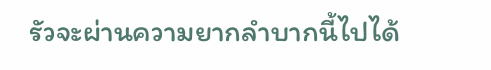รัวจะผ่านความยากลำบากนี้ไปได้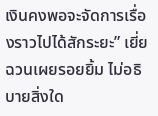เงินคงพอจะจัดการเรื่องราวไปได้สักระยะ” เยี่ยฉวนเผยรอยยิ้ม ไม่อธิบายสิ่งใด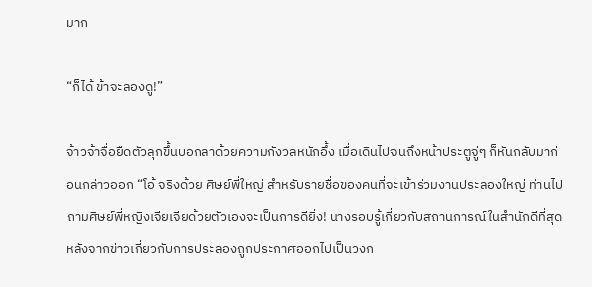มาก

“ก็ได้ ข้าจะลองดู!”

จ้าวจ้าจื่อยืดตัวลุกขึ้นบอกลาด้วยความกังวลหนักอึ้ง เมื่อเดินไปจนถึงหน้าประตูจู่ๆ ก็หันกลับมาก่อนกล่าวออก “โอ้ จริงด้วย ศิษย์พี่ใหญ่ สำหรับรายชื่อของคนที่จะเข้าร่วมงานประลองใหญ่ ท่านไปถามศิษย์พี่หญิงเจียเจียด้วยตัวเองจะเป็นการดียิ่ง! นางรอบรู้เกี่ยวกับสถานการณ์ในสำนักดีที่สุด หลังจากข่าวเกี่ยวกับการประลองถูกประกาศออกไปเป็นวงก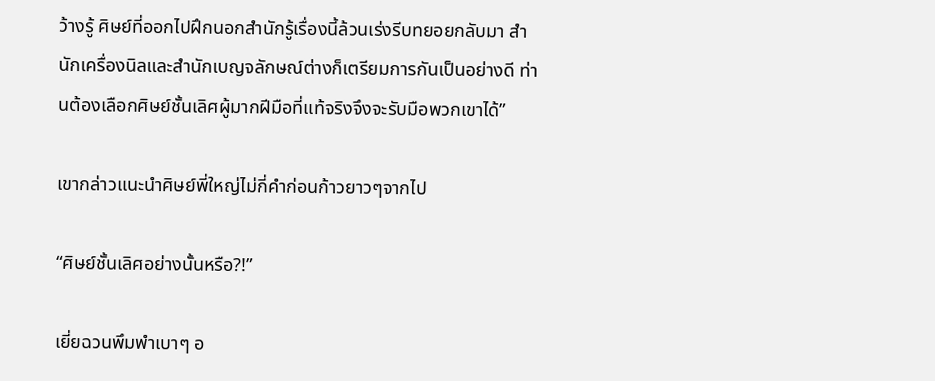ว้างรู้ ศิษย์ที่ออกไปฝึกนอกสำนักรู้เรื่องนี้ล้วนเร่งรีบทยอยกลับมา สำนักเครื่องนิลและสำนักเบญจลักษณ์ต่างก็เตรียมการกันเป็นอย่างดี ท่านต้องเลือกศิษย์ชั้นเลิศผู้มากฝีมือที่แท้จริงจึงจะรับมือพวกเขาได้”

เขากล่าวแนะนำศิษย์พี่ใหญ่ไม่กี่คำก่อนก้าวยาวๆจากไป

“ศิษย์ชั้นเลิศอย่างนั้นหรือ?!”

เยี่ยฉวนพึมพำเบาๆ อ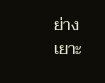ย่างเยาะ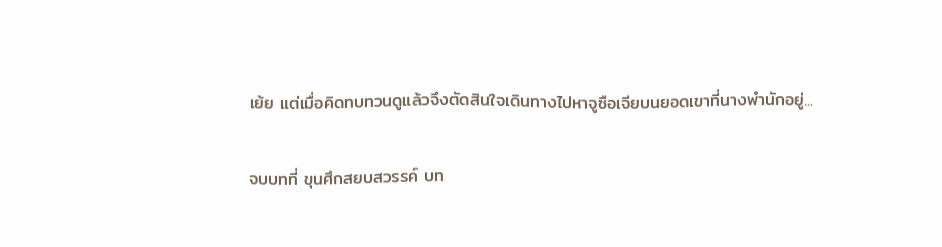เย้ย แต่เมื่อคิดทบทวนดูแล้วจึงตัดสินใจเดินทางไปหาจูซือเจียบนยอดเขาที่นางพำนักอยู่...

จบบทที่ ขุนศึกสยบสวรรค์ บท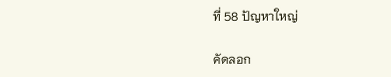ที่ 58 ปัญหาใหญ่

คัดลอก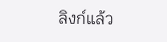ลิงก์แล้ว